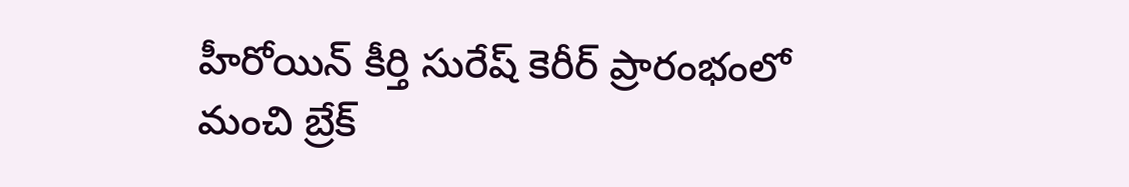హీరోయిన్ కీర్తి సురేష్ కెరీర్ ప్రారంభంలో మంచి బ్రేక్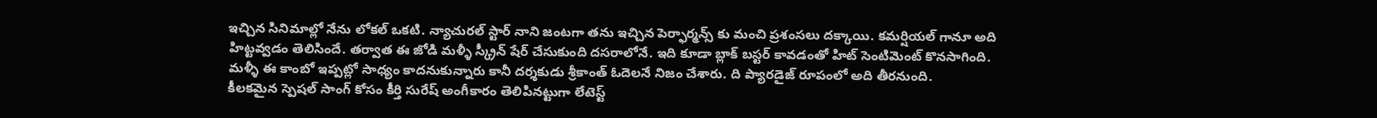ఇచ్చిన సినిమాల్లో నేను లోకల్ ఒకటి. న్యాచురల్ స్టార్ నాని జంటగా తను ఇచ్చిన పెర్ఫార్మన్స్ కు మంచి ప్రశంసలు దక్కాయి. కమర్షియల్ గానూ అది హిట్టవ్వడం తెలిసిందే. తర్వాత ఈ జోడి మళ్ళీ స్క్రీన్ షేర్ చేసుకుంది దసరాలోనే. ఇది కూడా బ్లాక్ బస్టర్ కావడంతో హిట్ సెంటిమెంట్ కొనసాగింది. మళ్ళీ ఈ కాంబో ఇప్పట్లో సాధ్యం కాదనుకున్నారు కానీ దర్శకుడు శ్రీకాంత్ ఓదెలనే నిజం చేశారు. ది ప్యారడైజ్ రూపంలో అది తీరనుంది.
కీలకమైన స్పెషల్ సాంగ్ కోసం కీర్తి సురేష్ అంగీకారం తెలిపినట్టుగా లేటెస్ట్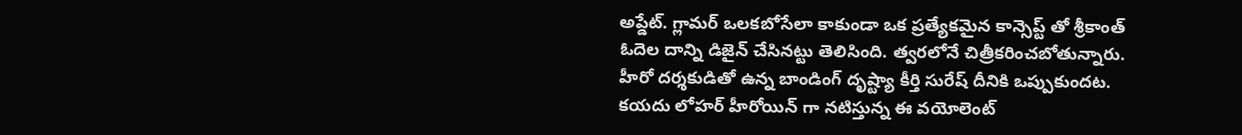అప్డేట్. గ్లామర్ ఒలకబోసేలా కాకుండా ఒక ప్రత్యేకమైన కాన్సెప్ట్ తో శ్రీకాంత్ ఓదెల దాన్ని డిజైన్ చేసినట్టు తెలిసింది. త్వరలోనే చిత్రీకరించబోతున్నారు. హీరో దర్శకుడితో ఉన్న బాండింగ్ దృష్ట్యా కీర్తి సురేష్ దీనికి ఒప్పుకుందట. కయదు లోహర్ హీరోయిన్ గా నటిస్తున్న ఈ వయోలెంట్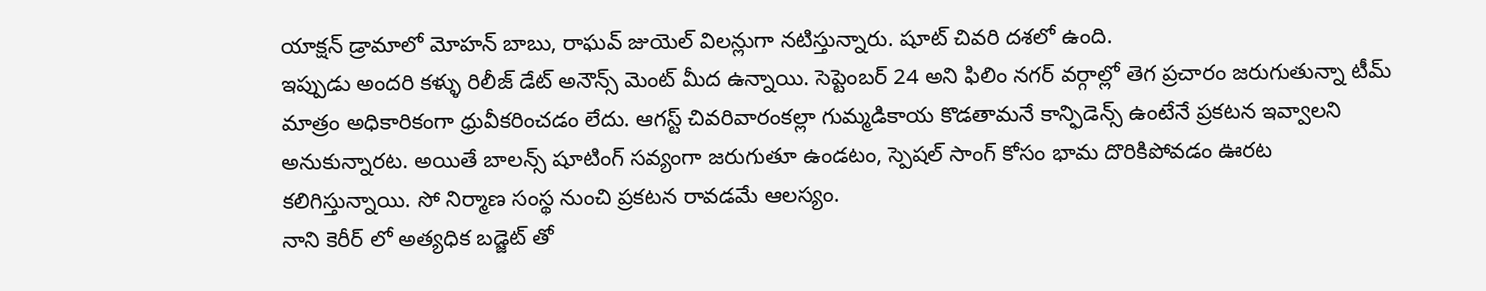యాక్షన్ డ్రామాలో మోహన్ బాబు, రాఘవ్ జుయెల్ విలన్లుగా నటిస్తున్నారు. షూట్ చివరి దశలో ఉంది.
ఇప్పుడు అందరి కళ్ళు రిలీజ్ డేట్ అనౌన్స్ మెంట్ మీద ఉన్నాయి. సెప్టెంబర్ 24 అని ఫిలిం నగర్ వర్గాల్లో తెగ ప్రచారం జరుగుతున్నా టీమ్ మాత్రం అధికారికంగా ధ్రువీకరించడం లేదు. ఆగస్ట్ చివరివారంకల్లా గుమ్మడికాయ కొడతామనే కాన్ఫిడెన్స్ ఉంటేనే ప్రకటన ఇవ్వాలని అనుకున్నారట. అయితే బాలన్స్ షూటింగ్ సవ్యంగా జరుగుతూ ఉండటం, స్పెషల్ సాంగ్ కోసం భామ దొరికిపోవడం ఊరట కలిగిస్తున్నాయి. సో నిర్మాణ సంస్థ నుంచి ప్రకటన రావడమే ఆలస్యం.
నాని కెరీర్ లో అత్యధిక బడ్జెట్ తో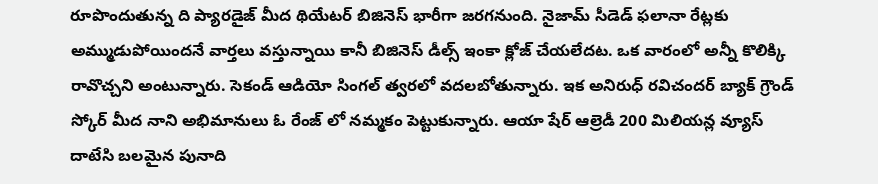రూపొందుతున్న ది ప్యారడైజ్ మీద థియేటర్ బిజినెస్ భారీగా జరగనుంది. నైజామ్ సీడెడ్ ఫలానా రేట్లకు అమ్ముడుపోయిందనే వార్తలు వస్తున్నాయి కానీ బిజినెస్ డీల్స్ ఇంకా క్లోజ్ చేయలేదట. ఒక వారంలో అన్నీ కొలిక్కి రావొచ్చని అంటున్నారు. సెకండ్ ఆడియో సింగల్ త్వరలో వదలబోతున్నారు. ఇక అనిరుధ్ రవిచందర్ బ్యాక్ గ్రౌండ్ స్కోర్ మీద నాని అభిమానులు ఓ రేంజ్ లో నమ్మకం పెట్టుకున్నారు. ఆయా షేర్ ఆల్రెడీ 200 మిలియన్ల వ్యూస్ దాటేసి బలమైన పునాది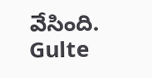వేసింది.
Gulte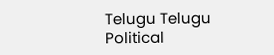Telugu Telugu Political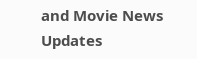and Movie News Updates